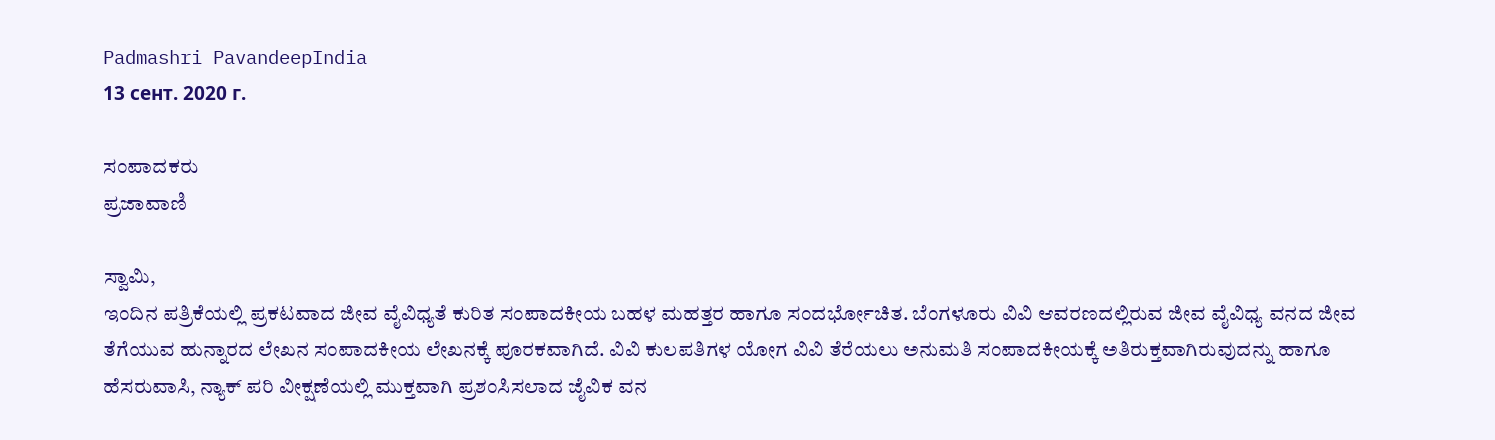Padmashri PavandeepIndia
13 сент. 2020 г.

ಸಂಪಾದಕರು
ಪ್ರಜಾವಾಣಿ

ಸ್ವಾಮಿ,
ಇಂದಿನ ಪತ್ರಿಕೆಯಲ್ಲಿ ಪ್ರಕಟವಾದ ಜೀವ ವೈವಿಧ್ಯತೆ ಕುರಿತ ಸಂಪಾದಕೀಯ ಬಹಳ ಮಹತ್ತರ ಹಾಗೂ ಸಂದರ್ಭೋಚಿತ. ಬೆಂಗಳೂರು ವಿವಿ ಆವರಣದಲ್ಲಿರುವ ಜೀವ ವೈವಿಧ್ಯ ವನದ ಜೀವ ತೆಗೆಯುವ ಹುನ್ನಾರದ ಲೇಖನ ಸಂಪಾದಕೀಯ ಲೇಖನಕ್ಕೆ ಪೂರಕವಾಗಿದೆ. ವಿವಿ ಕುಲಪತಿಗಳ ಯೋಗ ವಿವಿ ತೆರೆಯಲು ಅನುಮತಿ ಸಂಪಾದಕೀಯಕ್ಕೆ ಅತಿರುಕ್ತವಾಗಿರುವುದನ್ನು ಹಾಗೂ ಹೆಸರುವಾಸಿ, ನ್ಯಾಕ್ ಪರಿ ವೀಕ್ಷಣೆಯಲ್ಲಿ ಮುಕ್ತವಾಗಿ ಪ್ರಶಂಸಿಸಲಾದ ಜೈವಿಕ ವನ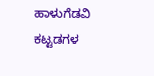ಹಾಳುಗೆಡವಿ ಕಟ್ಟಡಗಳ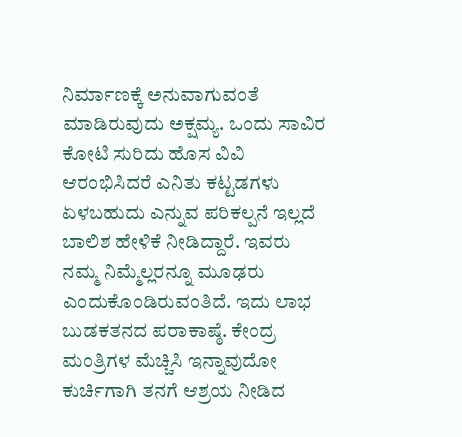ನಿರ್ಮಾಣಕ್ಕೆ ಅನುವಾಗುವಂತೆ ಮಾಡಿರುವುದು ಅಕ್ಷಮ್ಯ. ಒಂದು ಸಾವಿರ ಕೋಟಿ ಸುರಿದು ಹೊಸ ವಿವಿ ಆರಂಭಿಸಿದರೆ ಎನಿತು ಕಟ್ಟಡಗಳು ಏಳಬಹುದು ಎನ್ನುವ ಪರಿಕಲ್ಪನೆ ಇಲ್ಲದೆ ಬಾಲಿಶ ಹೇಳಿಕೆ ನೀಡಿದ್ದಾರೆ. ಇವರು ನಮ್ಮ ನಿಮ್ಮೆಲ್ಲರನ್ನೂ ಮೂಢರು ಎಂದುಕೊಂಡಿರುವಂತಿದೆ. ಇದು ಲಾಭ ಬುಡಕತನದ ಪರಾಕಾಷ್ಠೆ. ಕೇಂದ್ರ ಮಂತ್ರಿಗಳ ಮೆಚ್ಚಿಸಿ ಇನ್ನಾವುದೋ ಕುರ್ಚಿಗಾಗಿ ತನಗೆ ಆಶ್ರಯ ನೀಡಿದ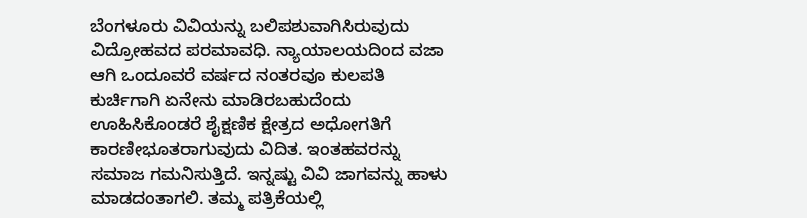ಬೆಂಗಳೂರು ವಿವಿಯನ್ನು ಬಲಿಪಶುವಾಗಿಸಿರುವುದು ವಿದ್ರೋಹವದ ಪರಮಾವಧಿ. ನ್ಯಾಯಾಲಯದಿಂದ ವಜಾ ಆಗಿ ಒಂದೂವರೆ ವರ್ಷದ ನಂತರವೂ ಕುಲಪತಿ ಕುರ್ಚಿಗಾಗಿ ಏನೇನು ಮಾಡಿರಬಹುದೆಂದು ಊಹಿಸಿಕೊಂಡರೆ ಶೈಕ್ಷಣಿಕ ಕ್ಷೇತ್ರದ ಅಧೋಗತಿಗೆ ಕಾರಣೀಭೂತರಾಗುವುದು ವಿದಿತ. ಇಂತಹವರನ್ನು ಸಮಾಜ ಗಮನಿಸುತ್ತಿದೆ. ಇನ್ನಷ್ಟು ವಿವಿ ಜಾಗವನ್ನು ಹಾಳು ಮಾಡದಂತಾಗಲಿ. ತಮ್ಮ ಪತ್ರಿಕೆಯಲ್ಲಿ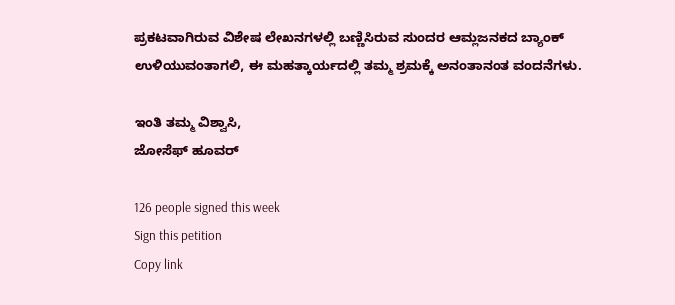ಪ್ರಕಟವಾಗಿರುವ ವಿಶೇಷ ಲೇಖನಗಳಲ್ಲಿ ಬಣ್ಣಿಸಿರುವ ಸುಂದರ ಆಮ್ಲಜನಕದ ಬ್ಯಾಂಕ್ ಉಳಿಯುವಂತಾಗಲಿ, ಈ ಮಹತ್ಕಾರ್ಯದಲ್ಲಿ ತಮ್ಮ ಶ್ರಮಕ್ಕೆ ಅನಂತಾನಂತ ವಂದನೆಗಳು.

ಇಂತಿ ತಮ್ಮ ವಿಶ್ವಾಸಿ,
ಜೋಸೆಫ್ ಹೂವರ್

126 people signed this week
Sign this petition
Copy link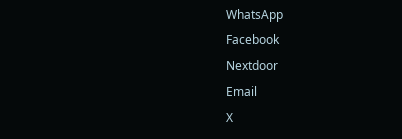WhatsApp
Facebook
Nextdoor
Email
X